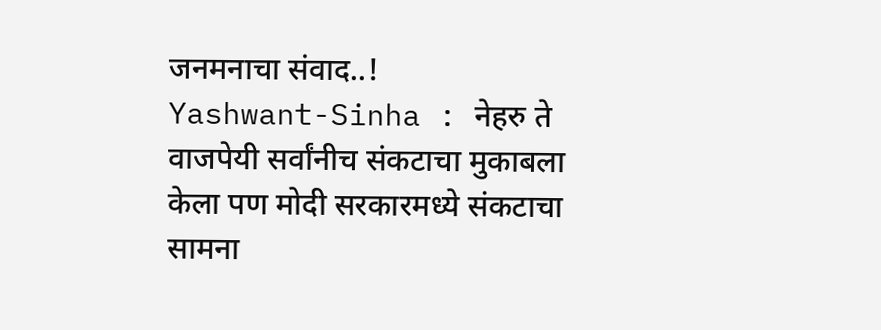जनमनाचा संवाद..!
Yashwant-Sinha : नेहरु ते वाजपेयी सर्वांनीच संकटाचा मुकाबला केला पण मोदी सरकारमध्ये संकटाचा सामना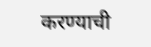करण्याची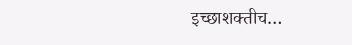इच्छाशक्तीच…